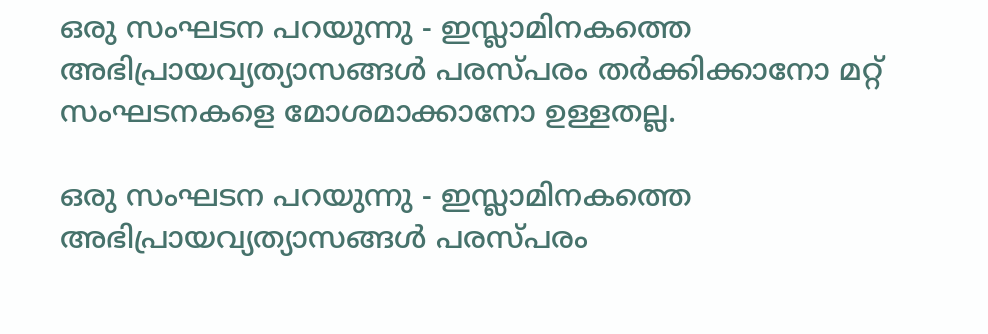ഒരു സംഘടന പറയുന്നു - ഇസ്ലാമിനകത്തെ അഭിപ്രായവ്യത്യാസങ്ങൾ പരസ്പരം തർക്കിക്കാനോ മറ്റ് സംഘടനകളെ മോശമാക്കാനോ ഉള്ളതല്ല.

ഒരു സംഘടന പറയുന്നു - ഇസ്ലാമിനകത്തെ അഭിപ്രായവ്യത്യാസങ്ങൾ പരസ്പരം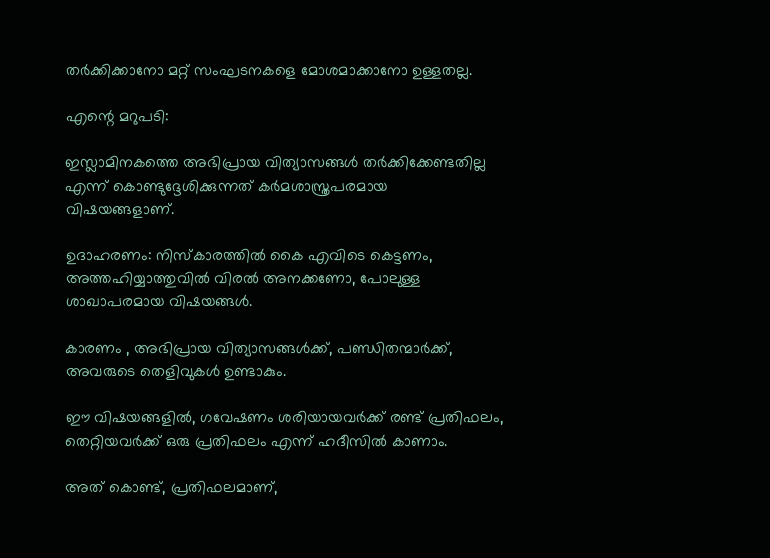തർക്കിക്കാനോ മറ്റ് സംഘടനകളെ മോശമാക്കാനോ ഉള്ളതല്ല.

എന്റെ മറുപടി:

ഇസ്ലാമിനകത്തെ അഭിപ്രായ വിത്യാസങ്ങൾ തർക്കിക്കേണ്ടതില്ല എന്ന് കൊണ്ടുദ്ദേശിക്കുന്നത് കർമശാസ്ത്രപരമായ  വിഷയങ്ങളാണ്.

ഉദാഹരണം: നിസ്കാരത്തിൽ കൈ എവിടെ കെട്ടണം, അത്തഹിയ്യാത്തുവിൽ വിരൽ അനക്കണോ, പോലുള്ള ശാഖാപരമായ വിഷയങ്ങൾ.

കാരണം , അഭിപ്രായ വിത്യാസങ്ങൾക്ക്, പണ്ഡിതന്മാർക്ക്, അവരുടെ തെളിവുകൾ ഉണ്ടാകും.

ഈ വിഷയങ്ങളിൽ, ഗവേഷണം ശരിയായവർക്ക് രണ്ട് പ്രതിഫലം, തെറ്റിയവർക്ക് ഒരു പ്രതിഫലം എന്ന് ഹദീസിൽ കാണാം.

അത് കൊണ്ട്, പ്രതിഫലമാണ്,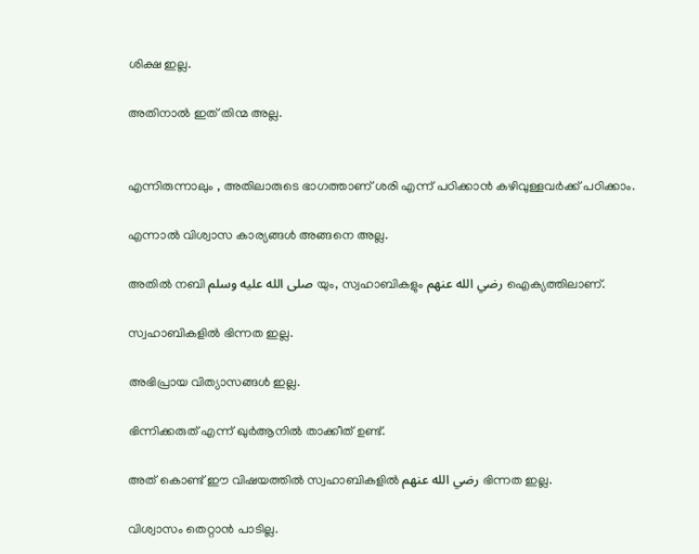ശിക്ഷ ഇല്ല.

അതിനാൽ ഇത് തിന്മ അല്ല.


എന്നിരുന്നാലും , അതിലാരുടെ ഭാഗത്താണ് ശരി എന്ന് പഠിക്കാൻ കഴിവുള്ളവർക്ക് പഠിക്കാം.

എന്നാൽ വിശ്വാസ കാര്യങ്ങൾ അങ്ങനെ അല്ല.

അതിൽ നബി صلى الله عليه وسلم യും, സ്വഹാബികളും رضي الله عنهم ഐക്യത്തിലാണ്.

സ്വഹാബികളിൽ ഭിന്നത ഇല്ല.

അഭിപ്രായ വിത്യാസങ്ങൾ ഇല്ല.

ഭിന്നിക്കരുത് എന്ന് ഖുർആനിൽ താക്കീത് ഉണ്ട്.

അത് കൊണ്ട് ഈ വിഷയത്തിൽ സ്വഹാബികളിൽ رضي الله عنهم ഭിന്നത ഇല്ല.

വിശ്വാസം തെറ്റാൻ പാടില്ല.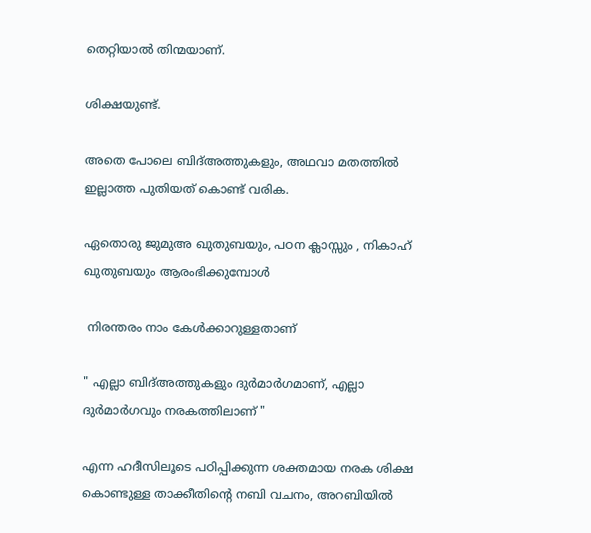തെറ്റിയാൽ തിന്മയാണ്.

ശിക്ഷയുണ്ട്.

അതെ പോലെ ബിദ്അത്തുകളും, അഥവാ മതത്തിൽ ഇല്ലാത്ത പുതിയത് കൊണ്ട് വരിക.

ഏതൊരു ജുമുഅ ഖുതുബയും, പഠന ക്ലാസ്സും , നികാഹ് ഖുതുബയും ആരംഭിക്കുമ്പോൾ

 നിരന്തരം നാം കേൾക്കാറുള്ളതാണ്

" എല്ലാ ബിദ്അത്തുകളും ദുർമാർഗമാണ്, എല്ലാ ദുർമാർഗവും നരകത്തിലാണ് "

എന്ന ഹദീസിലൂടെ പഠിപ്പിക്കുന്ന ശക്തമായ നരക ശിക്ഷ കൊണ്ടുള്ള താക്കീതിന്റെ നബി വചനം, അറബിയിൽ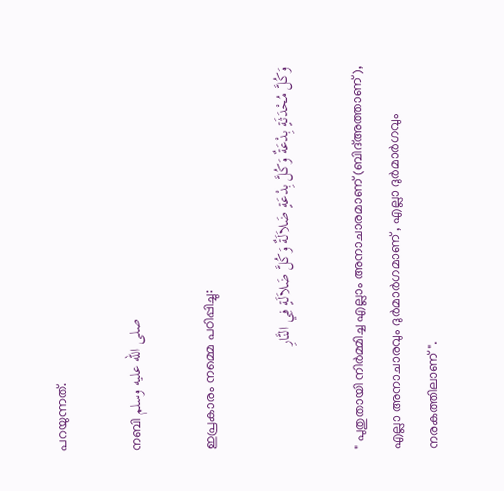പറയുന്നത്.

നബി صلى الله عليه وسلم

ഇപ്രകാരം നമ്മെ പഠിപ്പിച്ചു:

وَكُلَّ مُحْدَثَةٍ بِدْعَةٌ وَكُلَّ بِدْعَةٍ ضَلاَلَةٌ وَكُلَّ ضَلاَلَةٍ فِي النَّارِ

" പുതുതായി നിർമ്മിച്ച എല്ലാം അനാചാരമാണ് (ബിദ്അത്താണ്), എല്ലാ അനാചാരവും ദുർമാർഗമാണ് , എല്ലാ ദുർമാർഗവും നരകത്തിലാണ് ".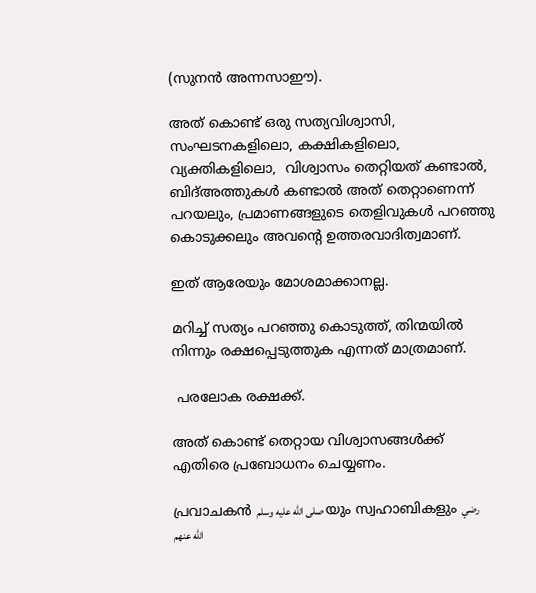(സുനൻ അന്നസാഈ).

അത് കൊണ്ട് ഒരു സത്യവിശ്വാസി, സംഘടനകളിലൊ, കക്ഷികളിലൊ, വ്യക്തികളിലൊ,  വിശ്വാസം തെറ്റിയത് കണ്ടാൽ, ബിദ്അത്തുകൾ കണ്ടാൽ അത് തെറ്റാണെന്ന് പറയലും, പ്രമാണങ്ങളുടെ തെളിവുകൾ പറഞ്ഞു കൊടുക്കലും അവന്റെ ഉത്തരവാദിത്വമാണ്.

ഇത് ആരേയും മോശമാക്കാനല്ല.

മറിച്ച് സത്യം പറഞ്ഞു കൊടുത്ത്, തിന്മയിൽ നിന്നും രക്ഷപ്പെടുത്തുക എന്നത് മാത്രമാണ്.

 പരലോക രക്ഷക്ക്.

അത് കൊണ്ട് തെറ്റായ വിശ്വാസങ്ങൾക്ക് എതിരെ പ്രബോധനം ചെയ്യണം.

പ്രവാചകൻ صلى الله عليه وسلم യും സ്വഹാബികളും رضي الله عنهم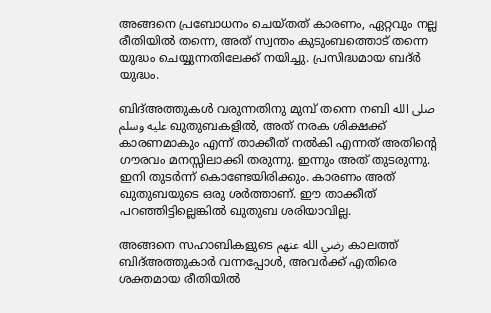അങ്ങനെ പ്രബോധനം ചെയ്തത് കാരണം, ഏറ്റവും നല്ല രീതിയിൽ തന്നെ, അത് സ്വന്തം കുടുംബത്തൊട് തന്നെ യുദ്ധം ചെയ്യുന്നതിലേക്ക് നയിച്ചു. പ്രസിദ്ധമായ ബദ്ർ യുദ്ധം.

ബിദ്അത്തുകൾ വരുന്നതിനു മുമ്പ് തന്നെ നബി صلى الله عليه وسلم ഖുതുബകളിൽ, അത് നരക ശിക്ഷക്ക് കാരണമാകും എന്ന് താക്കീത് നൽകി എന്നത് അതിൻ്റെ ഗൗരവം മനസ്സിലാക്കി തരുന്നു. ഇന്നും അത് തുടരുന്നു. ഇനി തുടർന്ന് കൊണ്ടേയിരിക്കും. കാരണം അത് ഖുതുബയുടെ ഒരു ശർത്താണ്. ഈ താക്കീത് പറഞ്ഞിട്ടില്ലെങ്കിൽ ഖുതുബ ശരിയാവില്ല.

അങ്ങനെ സഹാബികളുടെ رضي الله عنهم കാലത്ത് ബിദ്അത്തുകാർ വന്നപ്പോൾ, അവർക്ക് എതിരെ ശക്തമായ രീതിയിൽ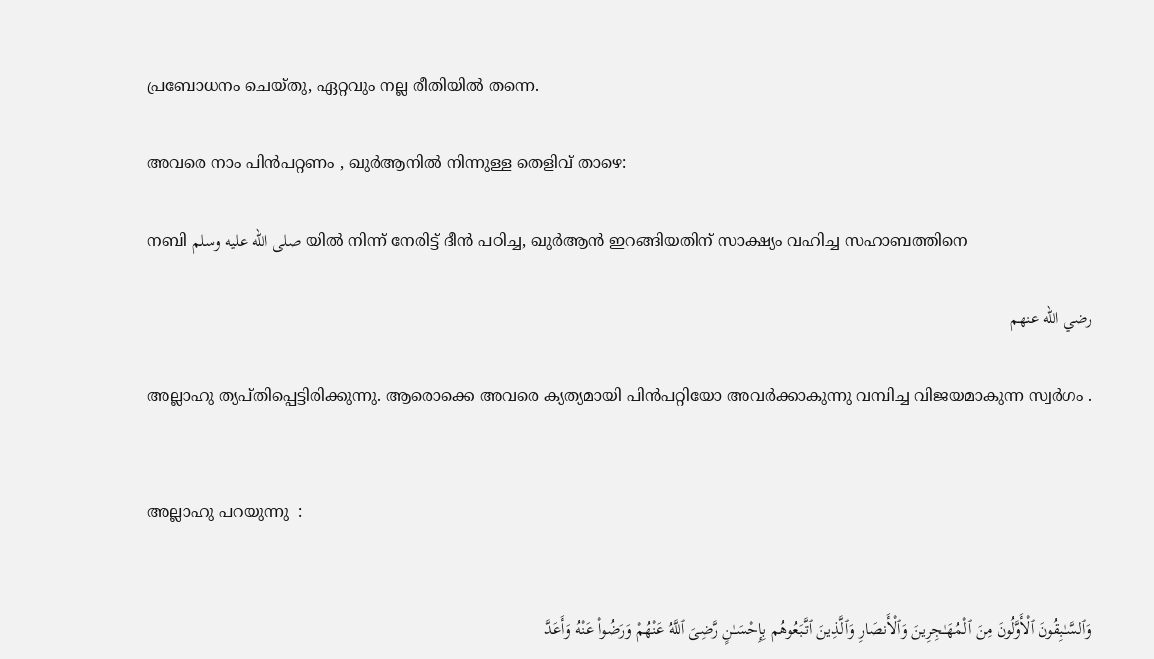പ്രബോധനം ചെയ്തു, ഏറ്റവും നല്ല രീതിയിൽ തന്നെ.

അവരെ നാം പിൻപറ്റണം , ഖുർആനിൽ നിന്നുള്ള തെളിവ് താഴെ:

നബി صلى الله عليه وسلم യിൽ നിന്ന് നേരിട്ട് ദീൻ പഠിച്ച, ഖുർആൻ ഇറങ്ങിയതിന് സാക്ഷ്യം വഹിച്ച സഹാബത്തിനെ

رضي الله عنهم

അല്ലാഹു ത്യപ്തിപ്പെട്ടിരിക്കുന്നു. ആരൊക്കെ അവരെ ക്യത്യമായി പിൻപറ്റിയോ അവർക്കാകുന്നു വമ്പിച്ച വിജയമാകുന്ന സ്വർഗം .


അല്ലാഹു പറയുന്നു  :


وَٱلسَّـٰبِقُونَ ٱلْأَوَّلُونَ مِنَ ٱلْمُهَـٰجِرِينَ وَٱلْأَنصَارِ وَٱلَّذِينَ ٱتَّبَعُوهُم بِإِحْسَـٰنٍ رَّضِىَ ٱللَّهُ عَنْهُمْ وَرَضُوا۟ عَنْهُ وَأَعَدَّ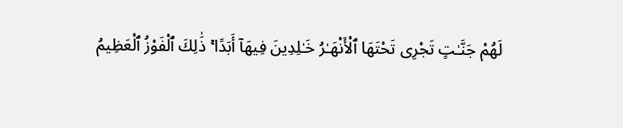لَهُمْ جَنَّـٰتٍ تَجْرِى تَحْتَهَا ٱلْأَنْهَـٰرُ خَـٰلِدِينَ فِيهَآ أَبَدًا ۚ ذَٰلِكَ ٱلْفَوْزُ ٱلْعَظِيمُ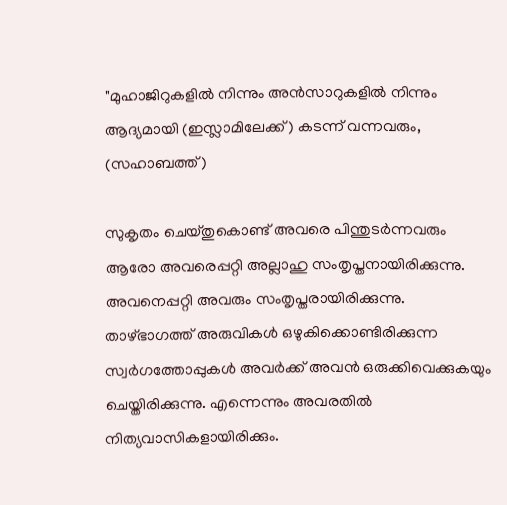"മുഹാജിറുകളില്‍ നിന്നും അന്‍സാറുകളില്‍ നിന്നും  ആദ്യമായി (ഇസ്ലാമിലേക്ക്) കടന്ന് വന്നവരും, (സഹാബത്ത്)

സുകൃതം ചെയ്തുകൊണ്ട്‌ അവരെ പിന്തുടര്‍ന്നവരും ആരോ അവരെപ്പറ്റി അല്ലാഹു സംതൃപ്തനായിരിക്കുന്നു. അവനെപ്പറ്റി അവരും സംതൃപ്തരായിരിക്കുന്നു. താഴ്ഭാഗത്ത്‌ അരുവികള്‍ ഒഴുകിക്കൊണ്ടിരിക്കുന്ന സ്വര്‍ഗത്തോപ്പുകൾ അവര്‍ക്ക്‌ അവന്‍ ഒരുക്കിവെക്കുകയും ചെയ്തിരിക്കുന്നു. എന്നെന്നും അവരതില്‍ നിത്യവാസികളായിരിക്കും.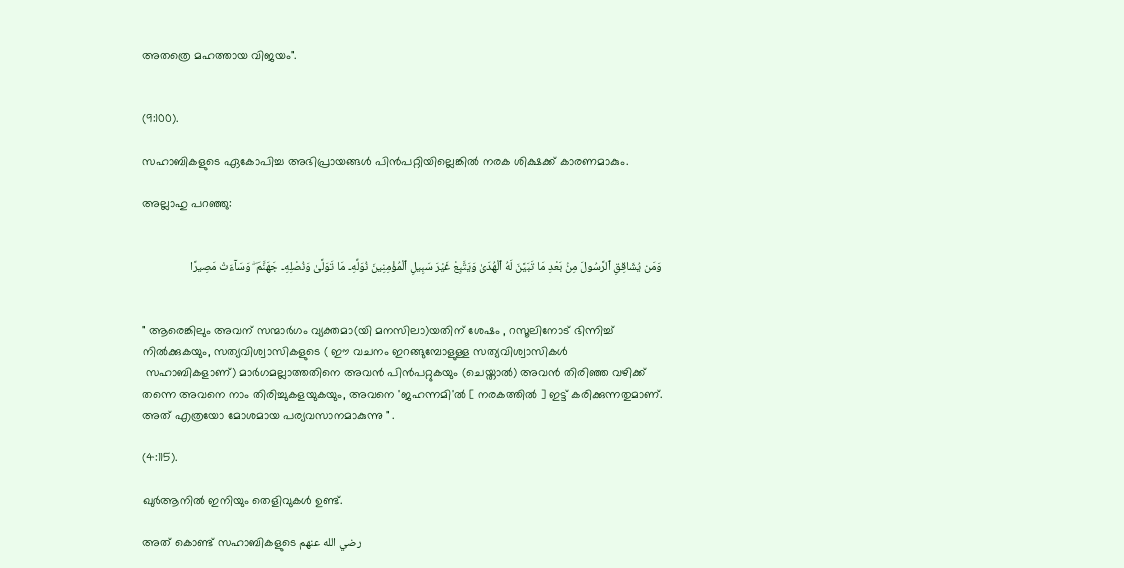അതത്രെ മഹത്തായ വിജയം".


(9:100).

സഹാബികളുടെ ഏകോപിച്ച അഭിപ്രായങ്ങൾ പിൻപറ്റിയില്ലെങ്കിൽ നരക ശിക്ഷക്ക് കാരണമാകും.

അല്ലാഹു പറഞ്ഞു:


وَمَن يُشَاقِقِ ٱلرَّسُولَ مِنۢ بَعْدِ مَا تَبَيَّنَ لَهُ ٱلْهُدَىٰ وَيَتَّبِعْ غَيْرَ سَبِيلِ ٱلْمُؤْمِنِينَ نُوَلِّهِۦ مَا تَوَلَّىٰ وَنُصْلِهِۦ جَهَنَّمَ ۖ وَسَآءَتْ مَصِيرًا


" ആരെങ്കിലും അവന് സന്മാര്‍ഗം വ്യക്തമാ(യി മനസിലാ)യതിന് ശേഷം , റസൂലിനോട് ഭിന്നിച്ച് നിൽക്കുകയും, സത്യവിശ്വാസികളുടെ ( ഈ വചനം ഇറങ്ങുമ്പോളുള്ള സത്യവിശ്വാസികൾ
 സഹാബികളാണ്) മാര്‍ഗമല്ലാത്തതിനെ അവന്‍ പിന്‍പറ്റുകയും (ചെയ്താല്‍) അവന്‍ തിരിഞ്ഞ വഴിക്ക് തന്നെ അവനെ നാം തിരിച്ചുകളയുകയും, അവനെ 'ജഹന്നമി'ല്‍ [ നരകത്തിൽ ] ഇട്ട് കരിക്കുന്നതുമാണ്. അത് എത്രയോ മോശമായ പര്യവസാനമാകുന്നു " .

(4:115).

ഖുർആനിൽ ഇനിയും തെളിവുകൾ ഉണ്ട്.

അത് കൊണ്ട് സഹാബികളുടെ رضي الله عنهم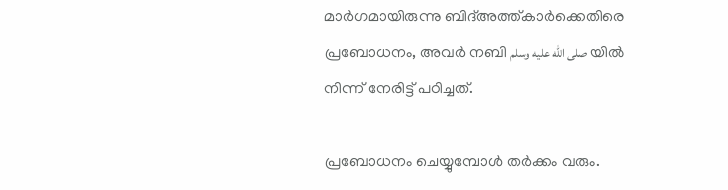മാര്‍ഗമായിരുന്നു ബിദ്അത്ത്കാർക്കെതിരെ പ്രബോധനം, അവർ നബി صلى الله عليه وسلم യിൽ നിന്ന് നേരിട്ട് പഠിച്ചത്.

പ്രബോധനം ചെയ്യുമ്പോൾ തർക്കം വരും.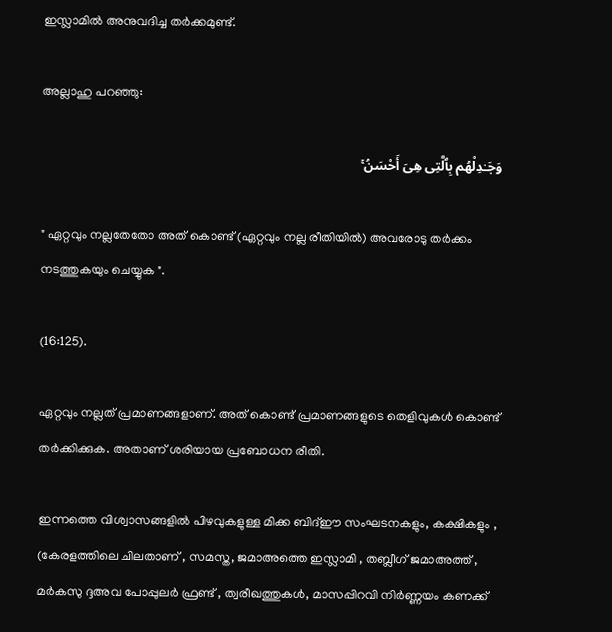ഇസ്ലാമിൽ അനുവദിച്ച തർക്കമുണ്ട്.

അല്ലാഹു പറഞ്ഞു:

وَجَـٰدِلْهُم بِٱلَّتِى هِىَ أَحْسَنُ ۚ

" ഏറ്റവും നല്ലതേതോ അത് കൊണ്ട് (ഏറ്റവും നല്ല രീതിയിൽ) അവരോടു തർക്കം നടത്തുകയും ചെയ്യുക ".

(16:125).

ഏറ്റവും നല്ലത് പ്രമാണങ്ങളാണ്. അത് കൊണ്ട് പ്രമാണങ്ങളുടെ തെളിവുകൾ കൊണ്ട് തർക്കിക്കുക. അതാണ് ശരിയായ പ്രബോധന രീതി.

ഇന്നത്തെ വിശ്വാസങ്ങളിൽ പിഴവുകളുള്ള മിക്ക ബിദ്ഈ സംഘടനകളും, കക്ഷികളും , (കേരളത്തിലെ ചിലതാണ് , സമസ്ത, ജമാഅത്തെ ഇസ്ലാമി , തബ്ലീഗ് ജമാഅത്ത് , മർകസു ദ്ദഅവ പോപ്പുലർ ഫ്രണ്ട് , ത്വരീഖത്തുകൾ, മാസപ്പിറവി നിർണ്ണയം കണക്ക്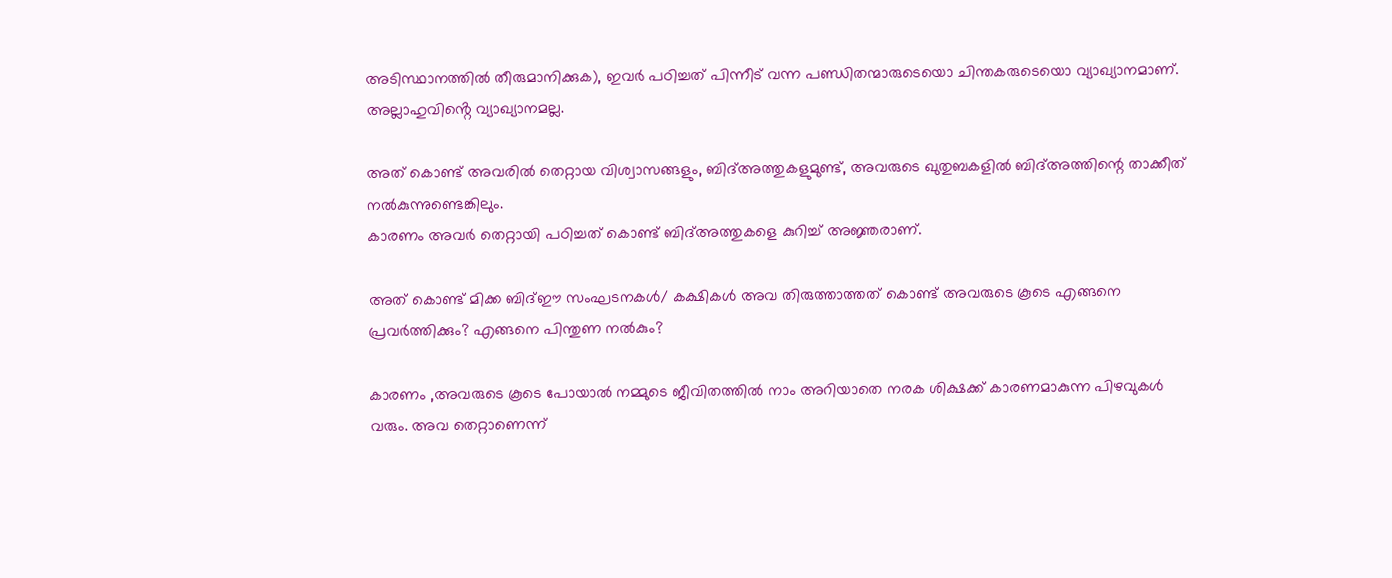അടിസ്ഥാനത്തിൽ തീരുമാനിക്കുക), ഇവർ പഠിച്ചത് പിന്നീട് വന്ന പണ്ഡിതന്മാരുടെയൊ ചിന്തകരുടെയൊ വ്യാഖ്യാനമാണ്. അല്ലാഹുവിൻ്റെ വ്യാഖ്യാനമല്ല.

അത് കൊണ്ട് അവരിൽ തെറ്റായ വിശ്വാസങ്ങളും, ബിദ്അത്തുകളുമുണ്ട്, അവരുടെ ഖുതുബകളിൽ ബിദ്അത്തിന്റെ താക്കീത്  നൽകുന്നുണ്ടെങ്കിലും.
കാരണം അവർ തെറ്റായി പഠിച്ചത് കൊണ്ട് ബിദ്അത്തുകളെ കുറിച്ച് അജ്ഞരാണ്.

അത് കൊണ്ട് മിക്ക ബിദ്ഈ സംഘടനകൾ/ കക്ഷികൾ അവ തിരുത്താത്തത് കൊണ്ട് അവരുടെ കൂടെ എങ്ങനെ പ്രവർത്തിക്കും? എങ്ങനെ പിന്തുണ നൽകും?

കാരണം ,അവരുടെ കൂടെ പോയാൽ നമ്മുടെ ജീവിതത്തിൽ നാം അറിയാതെ നരക ശിക്ഷക്ക് കാരണമാകുന്ന പിഴവുകൾ വരും. അവ തെറ്റാണെന്ന്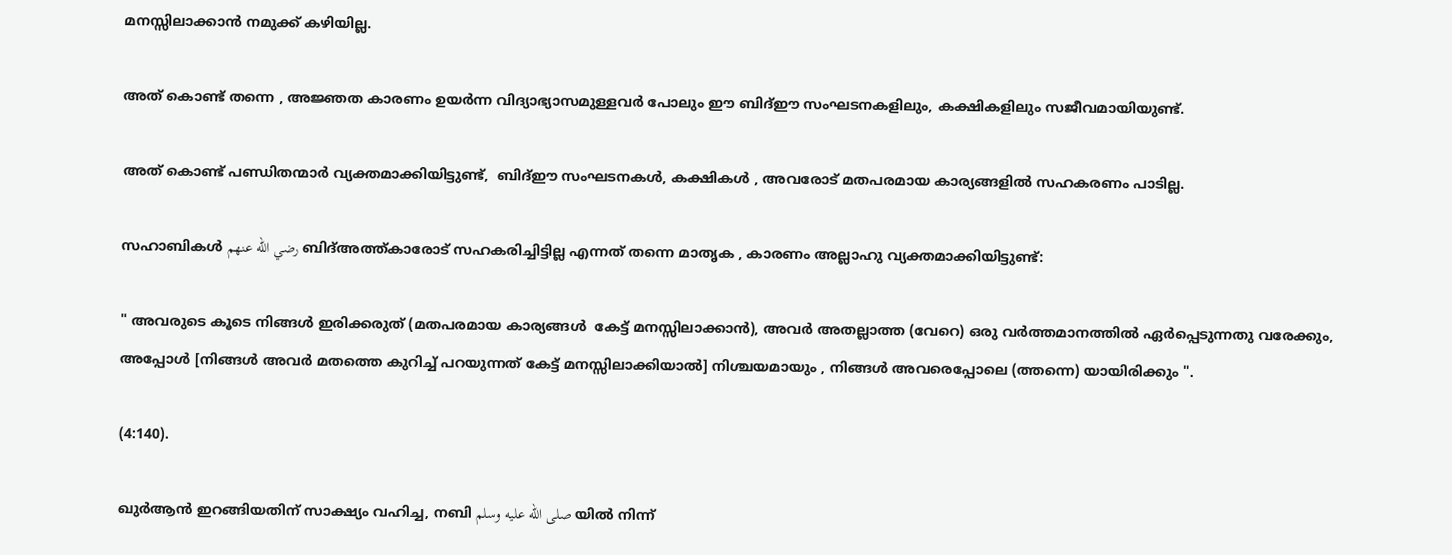മനസ്സിലാക്കാൻ നമുക്ക് കഴിയില്ല.

അത് കൊണ്ട് തന്നെ , അജ്ഞത കാരണം ഉയർന്ന വിദ്യാഭ്യാസമുള്ളവർ പോലും ഈ ബിദ്ഈ സംഘടനകളിലും, കക്ഷികളിലും സജീവമായിയുണ്ട്.

അത് കൊണ്ട് പണ്ഡിതന്മാർ വ്യക്തമാക്കിയിട്ടുണ്ട്,  ബിദ്ഈ സംഘടനകൾ, കക്ഷികൾ , അവരോട് മതപരമായ കാര്യങ്ങളിൽ സഹകരണം പാടില്ല.

സഹാബികൾ رضي الله عنهم ബിദ്അത്ത്കാരോട് സഹകരിച്ചിട്ടില്ല എന്നത് തന്നെ മാതൃക , കാരണം അല്ലാഹു വ്യക്തമാക്കിയിട്ടുണ്ട്:

" അവരുടെ കൂടെ നിങ്ങള്‍ ഇരിക്കരുത് (മതപരമായ കാര്യങ്ങൾ  കേട്ട് മനസ്സിലാക്കാൻ), അവര്‍ അതല്ലാത്ത (വേറെ) ഒരു വര്‍ത്തമാനത്തില്‍ ഏര്‍പ്പെടുന്നതു വരേക്കും, അപ്പോള്‍ [നിങ്ങള്‍ അവർ മതത്തെ കുറിച്ച് പറയുന്നത് കേട്ട് മനസ്സിലാക്കിയാൽ] നിശ്ചയമായും , നിങ്ങള്‍ അവരെപ്പോലെ (ത്തന്നെ) യായിരിക്കും ".

(4:140).

ഖുർആൻ ഇറങ്ങിയതിന് സാക്ഷ്യം വഹിച്ച, നബി صلى الله عليه وسلم യിൽ നിന്ന്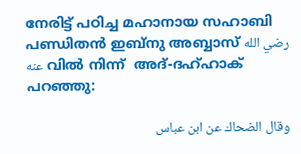നേരിട്ട് പഠിച്ച മഹാനായ സഹാബി പണ്ഡിതൻ ഇബ്നു അബ്ബാസ് رضي الله عنه വിൽ നിന്ന്  അദ്-ദഹ്ഹാക് പറഞ്ഞു:

وقال الضحاك عن ابن عباس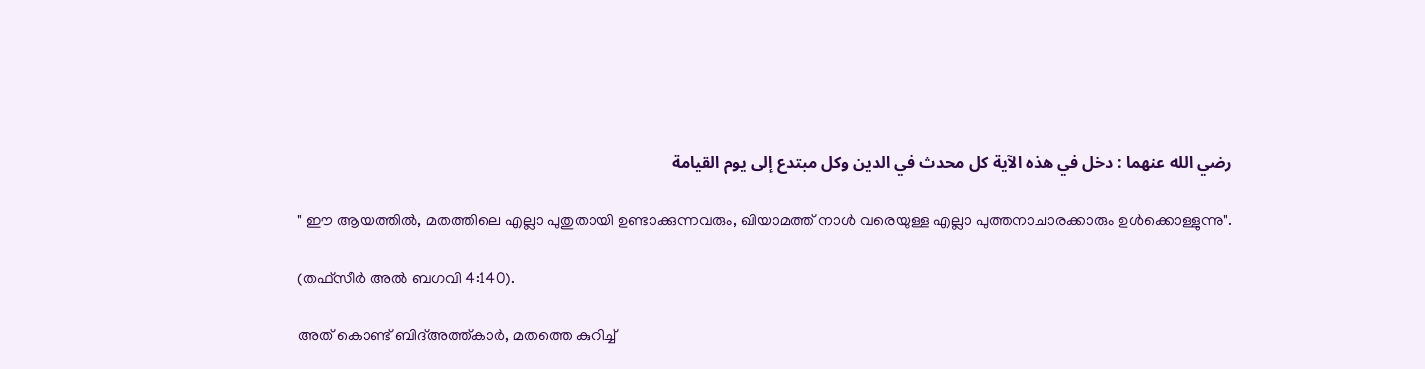رضي الله عنهما : دخل في هذه الآية كل محدث في الدين وكل مبتدع إلى يوم القيامة

" ഈ ആയത്തിൽ, മതത്തിലെ എല്ലാ പുതുതായി ഉണ്ടാക്കുന്നവരും, ഖിയാമത്ത് നാൾ വരെയുള്ള എല്ലാ പുത്തനാചാരക്കാരും ഉൾക്കൊള്ളുന്നു".

(തഫ്സീർ അൽ ബഗവി 4:140).

അത് കൊണ്ട് ബിദ്അത്ത്കാർ, മതത്തെ കുറിച്ച്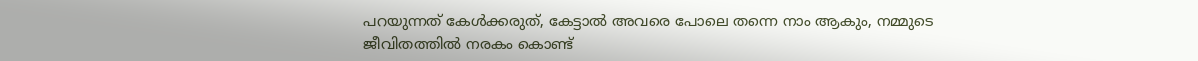പറയുന്നത് കേൾക്കരുത്, കേട്ടാൽ അവരെ പോലെ തന്നെ നാം ആകും, നമ്മുടെ ജീവിതത്തിൽ നരകം കൊണ്ട്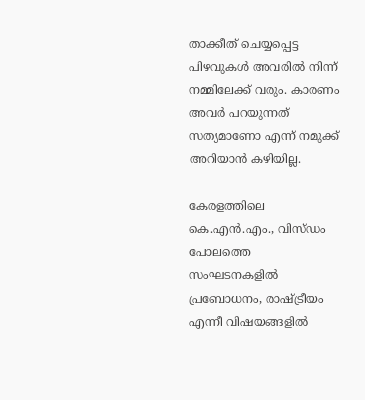താക്കീത് ചെയ്യപ്പെട്ട പിഴവുകൾ അവരിൽ നിന്ന് നമ്മിലേക്ക് വരും. കാരണം അവർ പറയുന്നത് സത്യമാണോ എന്ന് നമുക്ക് അറിയാൻ കഴിയില്ല.

കേരളത്തിലെ കെ.എൻ.എം., വിസ്ഡം പോലത്തെ സംഘടനകളിൽ പ്രബോധനം, രാഷ്ട്രീയം എന്നീ വിഷയങ്ങളിൽ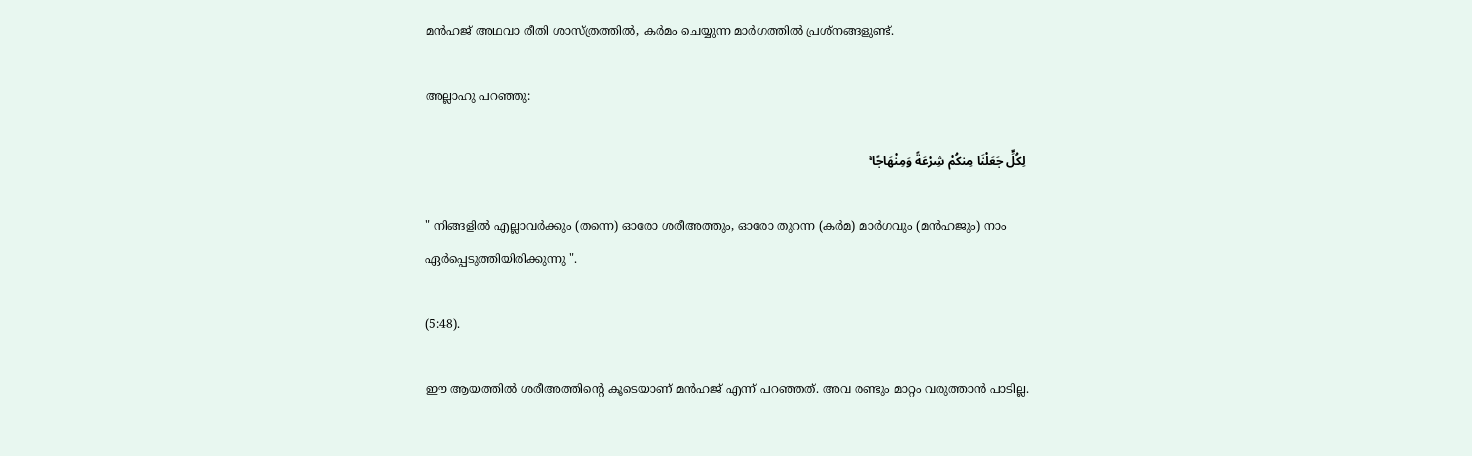മൻഹജ് അഥവാ രീതി ശാസ്ത്രത്തിൽ, കർമം ചെയ്യുന്ന മാർഗത്തിൽ പ്രശ്നങ്ങളുണ്ട്.

അല്ലാഹു പറഞ്ഞു:

 لِكُلٍّ جَعَلْنَا مِنكُمْ شِرْعَةً وَمِنْهَاجًا ۚ

" നിങ്ങളില്‍ എല്ലാവര്‍ക്കും (തന്നെ) ഓരോ ശരീഅത്തും, ഓരോ തുറന്ന (കര്‍മ) മാര്‍ഗവും (മൻഹജും) നാം ഏര്‍പ്പെടുത്തിയിരിക്കുന്നു ".

(5:48).

ഈ ആയത്തിൽ ശരീഅത്തിൻ്റെ കൂടെയാണ് മൻഹജ് എന്ന് പറഞ്ഞത്. അവ രണ്ടും മാറ്റം വരുത്താൻ പാടില്ല.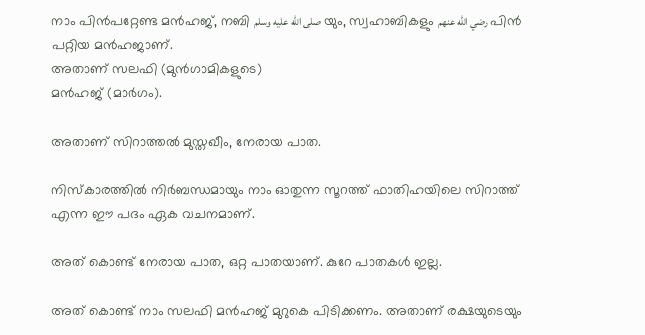നാം പിൻപറ്റേണ്ട മൻഹജ്, നബി صلى الله عليه وسلم യും, സ്വഹാബികളും رضي الله عنهم പിൻ പറ്റിയ മൻഹജാണ്.
അതാണ് സലഫി (മുൻഗാമികളുടെ)
മൻഹജ് (മാര്‍ഗം).

അതാണ് സിറാത്തൽ മുസ്തഖീം, നേരായ പാത.

നിസ്കാരത്തിൽ നിർബന്ധമായും നാം ഓതുന്ന സൂറത്ത് ഫാതിഹയിലെ സിറാത്ത് എന്ന ഈ പദം ഏക വചനമാണ്.

അത് കൊണ്ട് നേരായ പാത, ഒറ്റ പാതയാണ്. കുറേ പാതകൾ ഇല്ല.

അത് കൊണ്ട് നാം സലഫി മൻഹജ് മുറുകെ പിടിക്കണം. അതാണ് രക്ഷയുടെയും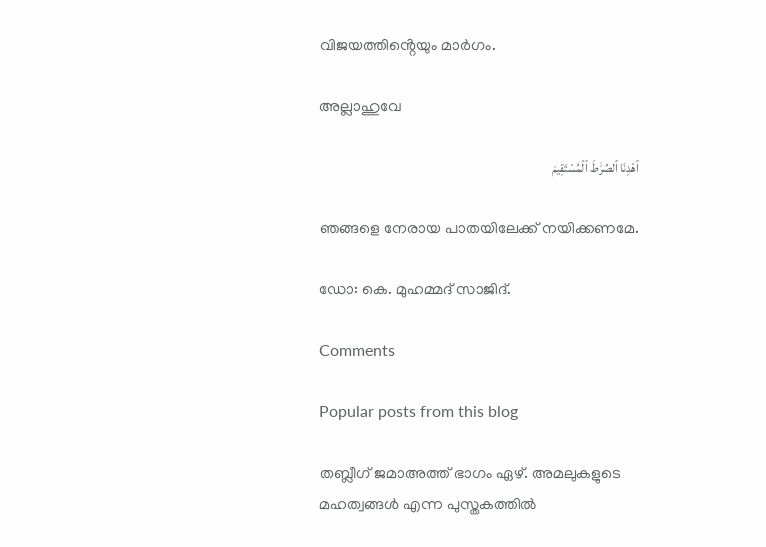വിജയത്തിൻ്റെയും മാർഗം.

അല്ലാഹുവേ

ٱهْدِنَا ٱلصِّرَٰطَ ٱلْمُسْتَقِيمَ

ഞങ്ങളെ നേരായ പാതയിലേക്ക് നയിക്കണമേ.

ഡോ: കെ. മുഹമ്മദ് സാജിദ്.

Comments

Popular posts from this blog

തബ്ലീഗ് ജമാഅത്ത് ഭാഗം ഏഴ്. അമലുകളുടെ മഹത്വങ്ങൾ എന്ന പുസ്തകത്തിൽ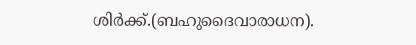ശിർക്ക്.(ബഹുദൈവാരാധന).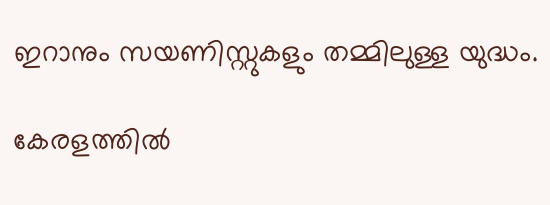ഇറാനും സയണിസ്റ്റുകളും തമ്മിലുള്ള യുദ്ധം.

കേരളത്തിൽ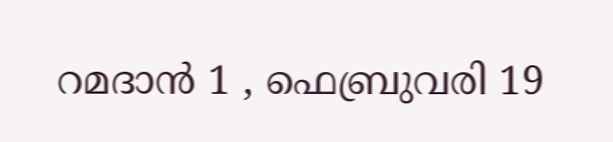റമദാൻ 1 , ഫെബ്രുവരി 19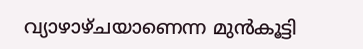വ്യാഴാഴ്ചയാണെന്ന മുൻകൂട്ടി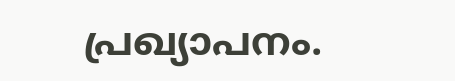പ്രഖ്യാപനം.